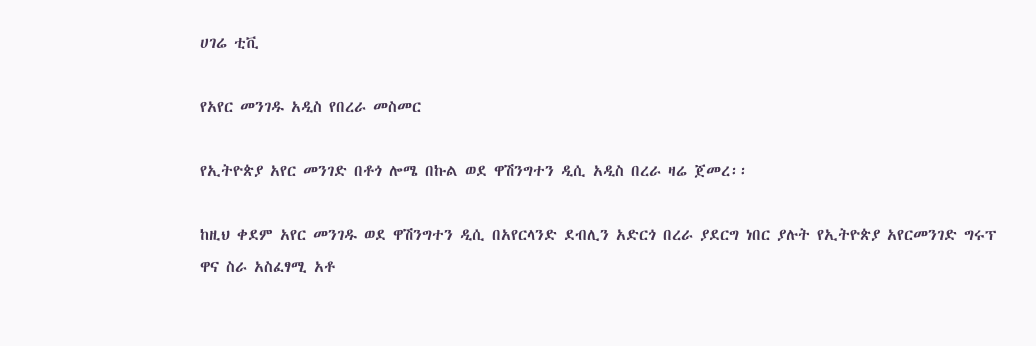ሀገሬ ቲቪ

የአየር መንገዱ አዲስ የበረራ መስመር

የኢትዮጵያ አየር መንገድ በቶጎ ሎሜ በኩል ወደ ዋሽንግተን ዲሲ አዲስ በረራ ዛሬ ጀመረ፡፡

ከዚህ ቀደም አየር መንገዱ ወደ ዋሽንግተን ዲሲ በአየርላንድ ደብሊን አድርጎ በረራ ያደርግ ነበር ያሉት የኢትዮጵያ አየርመንገድ ግሩፕ ዋና ስራ አስፈፃሚ አቶ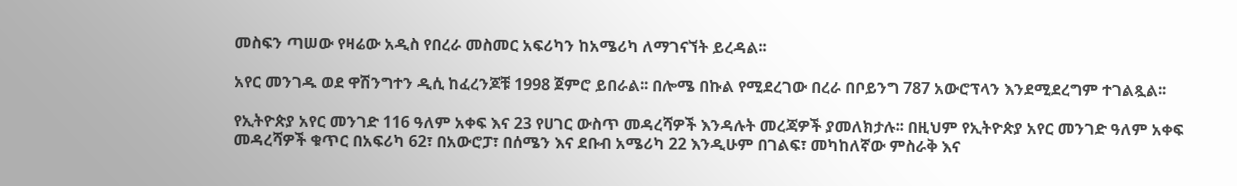መስፍን ጣሠው የዛሬው አዲስ የበረራ መስመር አፍሪካን ከአሜሪካ ለማገናኘት ይረዳል፡፡

አየር መንገዱ ወደ ዋሽንግተን ዲሲ ከፈረንጆቹ 1998 ጀምሮ ይበራል፡፡ በሎሜ በኩል የሚደረገው በረራ በቦይንግ 787 አውሮፕላን እንደሚደረግም ተገልጿል፡፡

የኢትዮጵያ አየር መንገድ 116 ዓለም አቀፍ እና 23 የሀገር ውስጥ መዳረሻዎች እንዳሉት መረጃዎች ያመለክታሉ፡፡ በዚህም የኢትዮጵያ አየር መንገድ ዓለም አቀፍ መዳረሻዎች ቁጥር በአፍሪካ 62፣ በአውሮፓ፣ በሰሜን እና ደቡብ አሜሪካ 22 እንዲሁም በገልፍ፣ መካከለኛው ምስራቅ እና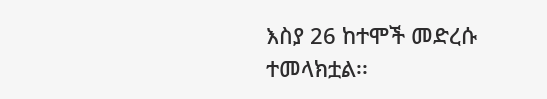እስያ 26 ከተሞች መድረሱ ተመላክቷል፡፡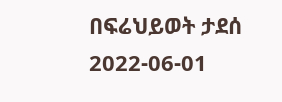በፍሬህይወት ታደሰ
2022-06-01